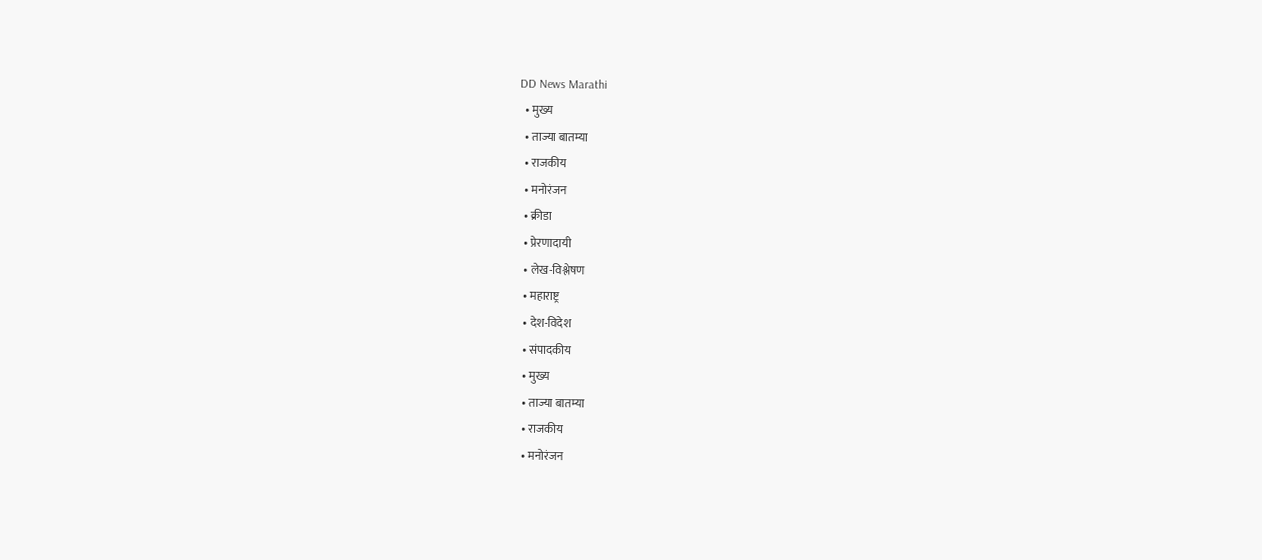DD News Marathi
  • मुख्य
  • ताज्या बातम्या
  • राजकीय
  • मनोरंजन
  • क्रीडा
  • प्रेरणादायी
  • लेख-विश्लेषण
  • महाराष्ट्र
  • देश-विदेश
  • संपादकीय
  • मुख्य
  • ताज्या बातम्या
  • राजकीय
  • मनोरंजन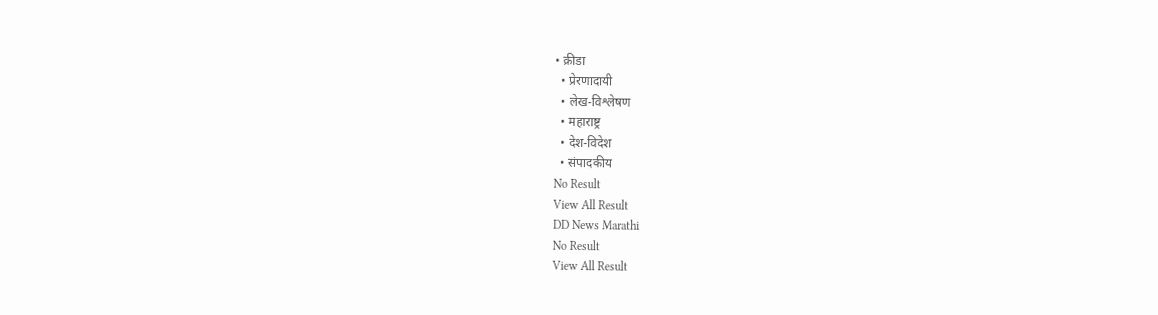• क्रीडा
  • प्रेरणादायी
  • लेख-विश्लेषण
  • महाराष्ट्र
  • देश-विदेश
  • संपादकीय
No Result
View All Result
DD News Marathi
No Result
View All Result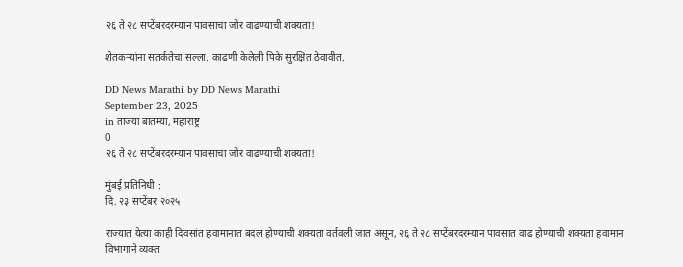२६ ते २८ सप्टेंबरदरम्यान पावसाचा जोर वाढण्याची शक्यता!

शेतकऱ्यांना सतर्कतेचा सल्ला. काढणी केलेली पिके सुरक्षित ठेवावीत.

DD News Marathi by DD News Marathi
September 23, 2025
in ताज्या बातम्या, महाराष्ट्र
0
२६ ते २८ सप्टेंबरदरम्यान पावसाचा जोर वाढण्याची शक्यता!

मुंबई प्रतिनिधी :
दि. २३ सप्टेंबर २०२५

राज्यात येत्या काही दिवसांत हवामानात बदल होण्याची शक्यता वर्तवली जात असून, २६ ते २८ सप्टेंबरदरम्यान पावसात वाढ होण्याची शक्यता हवामान विभागाने व्यक्त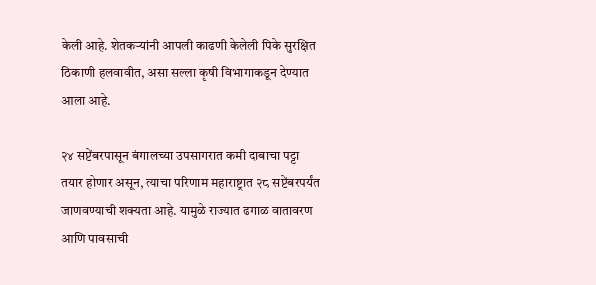केली आहे. शेतकऱ्यांनी आपली काढणी केलेली पिके सुरक्षित ठिकाणी हलवावीत, असा सल्ला कृषी विभागाकडून देण्यात आला आहे.

२४ सप्टेंबरपासून बंगालच्या उपसागरात कमी दाबाचा पट्टा तयार होणार असून, त्याचा परिणाम महाराष्ट्रात २८ सप्टेंबरपर्यंत जाणवण्याची शक्यता आहे. यामुळे राज्यात ढगाळ वातावरण आणि पावसाची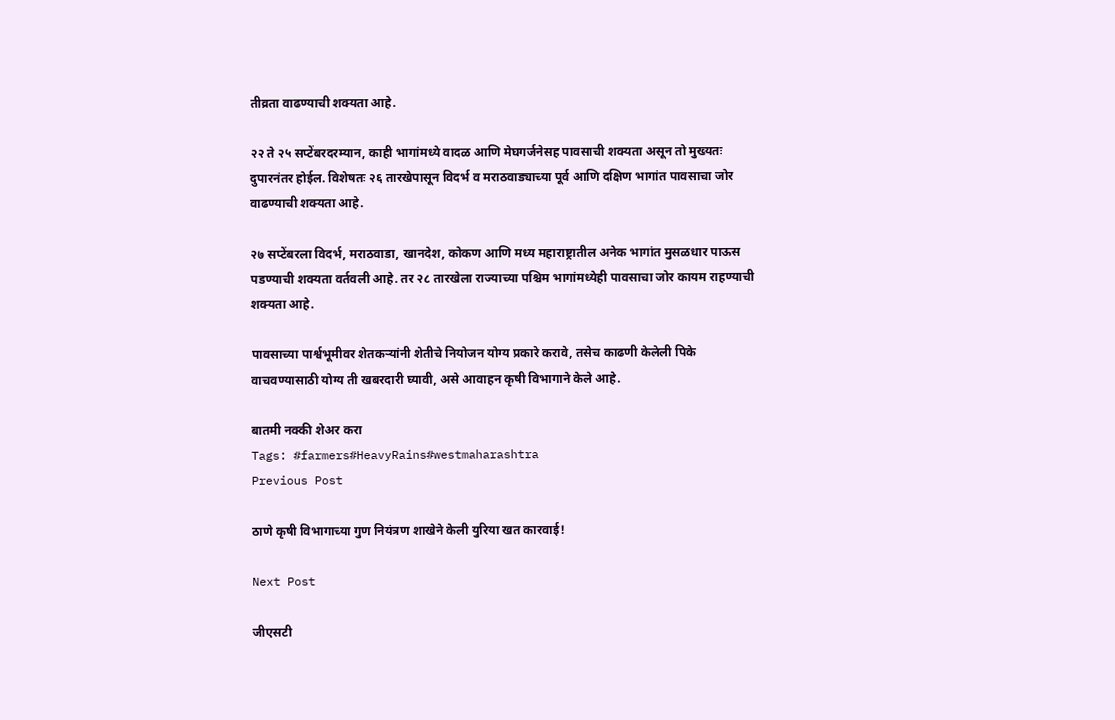तीव्रता वाढण्याची शक्यता आहे.

२२ ते २५ सप्टेंबरदरम्यान, काही भागांमध्ये वादळ आणि मेघगर्जनेसह पावसाची शक्यता असून तो मुख्यतः दुपारनंतर होईल. विशेषतः २६ तारखेपासून विदर्भ व मराठवाड्याच्या पूर्व आणि दक्षिण भागांत पावसाचा जोर वाढण्याची शक्यता आहे.

२७ सप्टेंबरला विदर्भ, मराठवाडा, खानदेश, कोकण आणि मध्य महाराष्ट्रातील अनेक भागांत मुसळधार पाऊस पडण्याची शक्यता वर्तवली आहे. तर २८ तारखेला राज्याच्या पश्चिम भागांमध्येही पावसाचा जोर कायम राहण्याची शक्यता आहे.

पावसाच्या पार्श्वभूमीवर शेतकऱ्यांनी शेतीचे नियोजन योग्य प्रकारे करावे, तसेच काढणी केलेली पिके वाचवण्यासाठी योग्य ती खबरदारी घ्यावी, असे आवाहन कृषी विभागाने केले आहे.

बातमी नक्की शेअर करा
Tags: #farmers#HeavyRains#westmaharashtra
Previous Post

ठाणे कृषी विभागाच्या गुण नियंत्रण शाखेने केली युरिया खत कारवाई!

Next Post

जीएसटी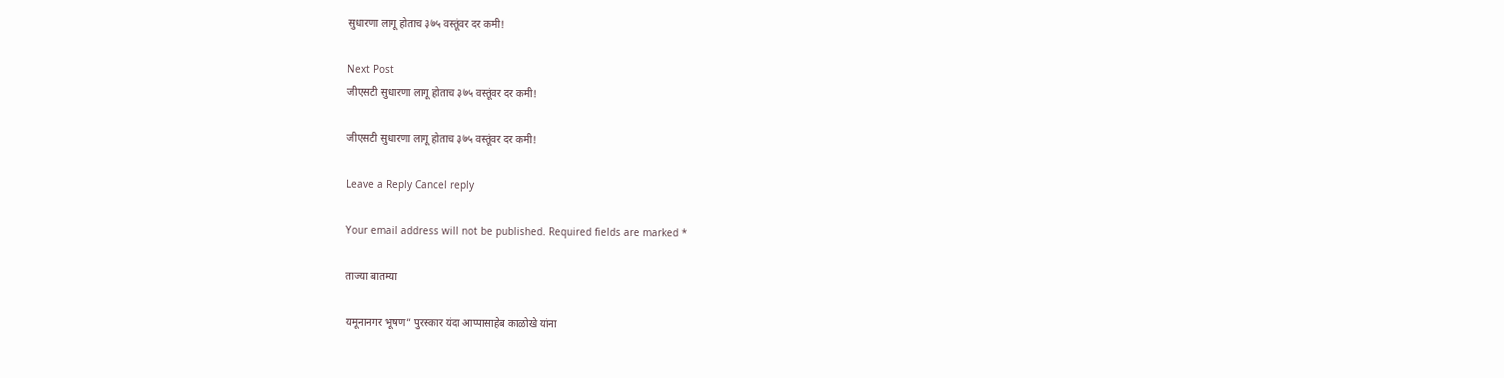सुधारणा लागू होताच ३७५ वस्तूंवर दर कमी!

Next Post
जीएसटी सुधारणा लागू होताच ३७५ वस्तूंवर दर कमी!

जीएसटी सुधारणा लागू होताच ३७५ वस्तूंवर दर कमी!

Leave a Reply Cancel reply

Your email address will not be published. Required fields are marked *

ताज्या बातम्या

यमूनानगर भूषण” पुरस्कार यंदा आप्पासाहेब काळोखे यांना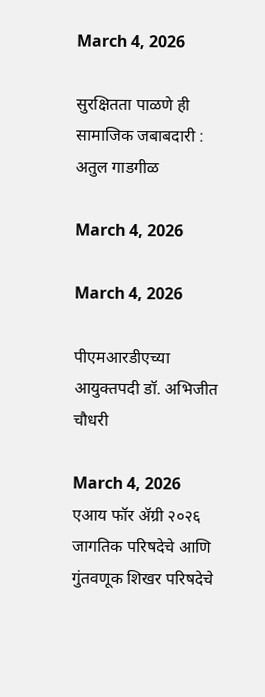March 4, 2026

सुरक्षितता पाळणे ही सामाजिक जबाबदारी : अतुल गाडगीळ

March 4, 2026

March 4, 2026

पीएमआरडीएच्या आयुक्तपदी डॉ. अभिजीत चौधरी

March 4, 2026
एआय फॉर ॲग्री २०२६ जागतिक परिषदेचे आणि गुंतवणूक शिखर परिषदेचे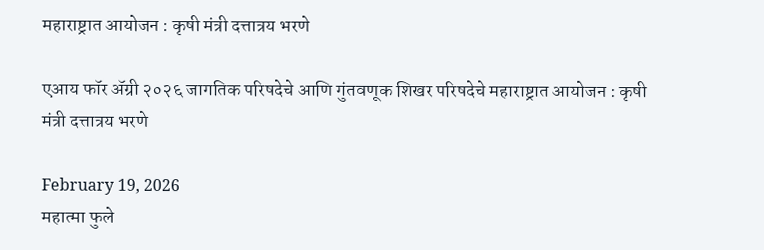महाराष्ट्रात आयोजन : कृषी मंत्री दत्तात्रय भरणे

एआय फॉर ॲग्री २०२६ जागतिक परिषदेचे आणि गुंतवणूक शिखर परिषदेचे महाराष्ट्रात आयोजन : कृषी मंत्री दत्तात्रय भरणे

February 19, 2026
महात्मा फुले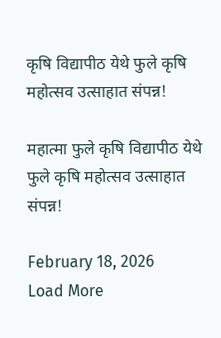कृषि विद्यापीठ येथे फुले कृषि महोत्सव उत्साहात संपन्न!

महात्मा फुले कृषि विद्यापीठ येथे फुले कृषि महोत्सव उत्साहात संपन्न!

February 18, 2026
Load More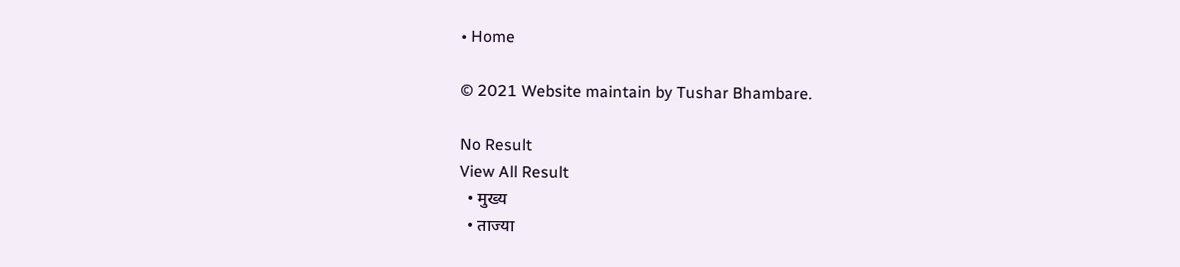• Home

© 2021 Website maintain by Tushar Bhambare.

No Result
View All Result
  • मुख्य
  • ताज्या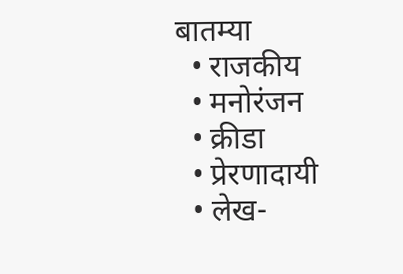बातम्या
  • राजकीय
  • मनोरंजन
  • क्रीडा
  • प्रेरणादायी
  • लेख-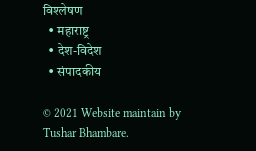विश्लेषण
  • महाराष्ट्र
  • देश-विदेश
  • संपादकीय

© 2021 Website maintain by Tushar Bhambare.